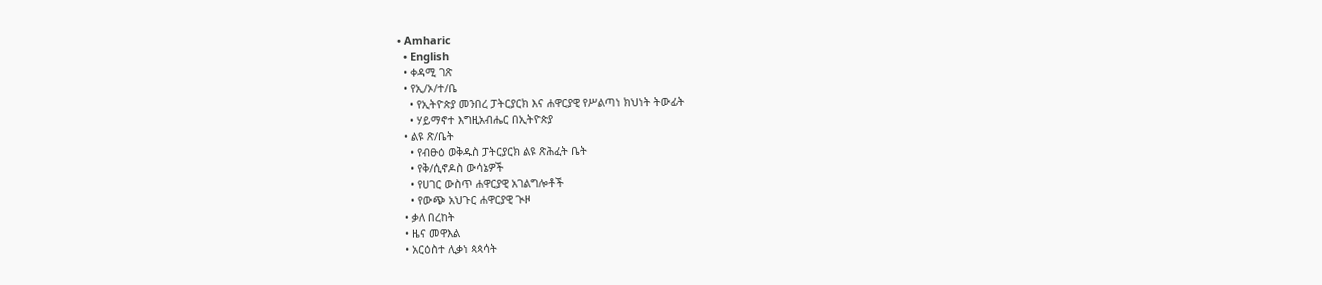• Amharic
  • English
  • ቀዳሚ ገጽ
  • የኢ/ኦ/ተ/ቤ
    • የኢትዮጵያ መንበረ ፓትርያርክ እና ሐዋርያዊ የሥልጣነ ክህነት ትውፊት
    • ሃይማኖተ እግዚአብሔር በኢትዮጵያ
  • ልዩ ጽ/ቤት
    • የብፁዕ ወቅዱስ ፓትርያርክ ልዩ ጽሕፈት ቤት
    • የቅ/ሲኖዶስ ውሳኔዎች
    • የሀገር ውስጥ ሐዋርያዊ አገልግሎቶች
    • የውጭ አህጉር ሐዋርያዊ ጒዞ
  • ቃለ በረከት
  • ዜና መዋእል
  • አርዕስተ ሊቃነ ጳጳሳት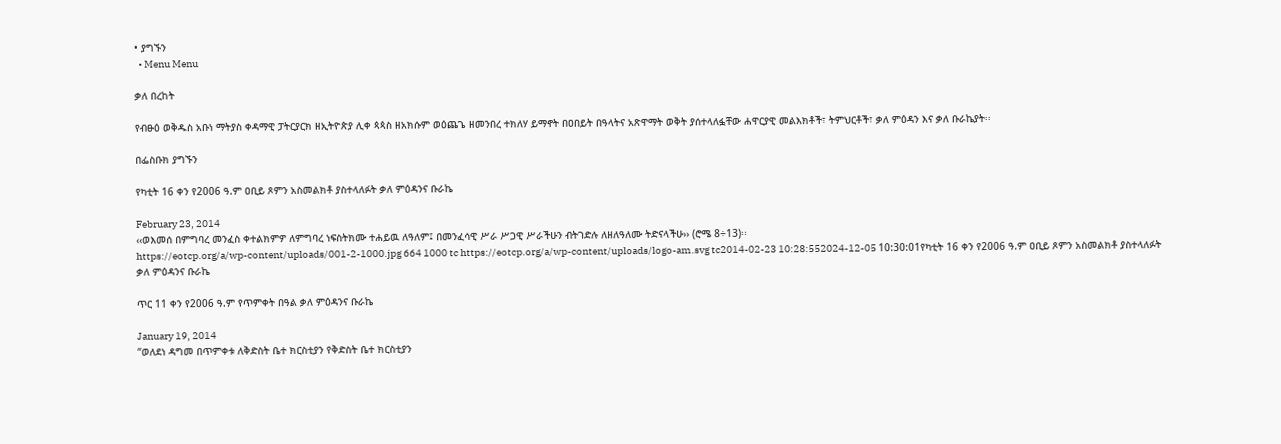• ያግኙን
  • Menu Menu

ቃለ በረከት

የብፁዕ ወቅዱስ አቡነ ማትያስ ቀዳማዊ ፓትርያርክ ዘኢትዮጵያ ሊቀ ጳጳስ ዘአክሱም ወዕጨጌ ዘመንበረ ተክለሃ ይማኖት በዐበይት በዓላትና አጽዋማት ወቅት ያሰተላለፏቸው ሐዋርያዊ መልእክቶች፣ ትምህርቶች፣ ቃለ ምዕዳን እና ቃለ ቡራኬያት፡፡

በፌስቡክ ያግኙን

የካቲት 16 ቀን የ2006 ዓ.ም ዐቢይ ጾምን አስመልክቶ ያስተላለፉት ቃለ ምዕዳንና ቡራኬ

February 23, 2014
‹‹ወእመሰ በምግባረ መንፈስ ቀተልክምዎ ለምግባረ ነፍስትክሙ ተሐይዉ ለዓለም፤ በመንፈሳዊ ሥራ ሥጋዊ ሥራችሁን ብትገድሉ ለዘለዓለሙ ትድናላችሁ›› (ሮሜ 8÷13)፡፡
https://eotcp.org/a/wp-content/uploads/001-2-1000.jpg 664 1000 tc https://eotcp.org/a/wp-content/uploads/logo-am.svg tc2014-02-23 10:28:552024-12-05 10:30:01የካቲት 16 ቀን የ2006 ዓ.ም ዐቢይ ጾምን አስመልክቶ ያስተላለፉት ቃለ ምዕዳንና ቡራኬ

ጥር 11 ቀን የ2006 ዓ.ም የጥምቀት በዓል ቃለ ምዕዳንና ቡራኬ

January 19, 2014
“ወለደነ ዳግመ በጥምቀቱ ለቅድስት ቤተ ክርስቲያን የቅድስት ቤተ ክርስቲያን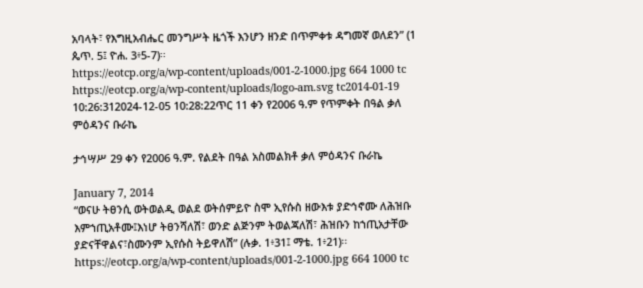አባላት፣ የእግዚአብሔር መንግሥት ዜጎች እንሆን ዘንድ በጥምቀቱ ዳግመኛ ወለደን” (1 ጴጥ. 5፤ ዮሐ. 3፥5-7)፡፡
https://eotcp.org/a/wp-content/uploads/001-2-1000.jpg 664 1000 tc https://eotcp.org/a/wp-content/uploads/logo-am.svg tc2014-01-19 10:26:312024-12-05 10:28:22ጥር 11 ቀን የ2006 ዓ.ም የጥምቀት በዓል ቃለ ምዕዳንና ቡራኬ

ታኅሣሥ 29 ቀን የ2006 ዓ.ም. የልደት በዓል አስመልክቶ ቃለ ምዕዳንና ቡራኬ

January 7, 2014
“ወናሁ ትፀንሲ ወትወልዲ ወልደ ወትሰምይዮ ስሞ ኢየሱስ ዘውእቱ ያድኅኖሙ ለሕዝቡ እምኀጢአቶሙ፤እነሆ ትፀንሻለሽ፣ ወንድ ልጅንም ትወልጃለሽ፣ ሕዝቡን ከኀጢአታቸው ያድናቸዋልና፣ስሙንም ኢየሱስ ትይዋለሽ” (ሉቃ. 1፥31፤ ማቴ. 1፥21)፡፡
https://eotcp.org/a/wp-content/uploads/001-2-1000.jpg 664 1000 tc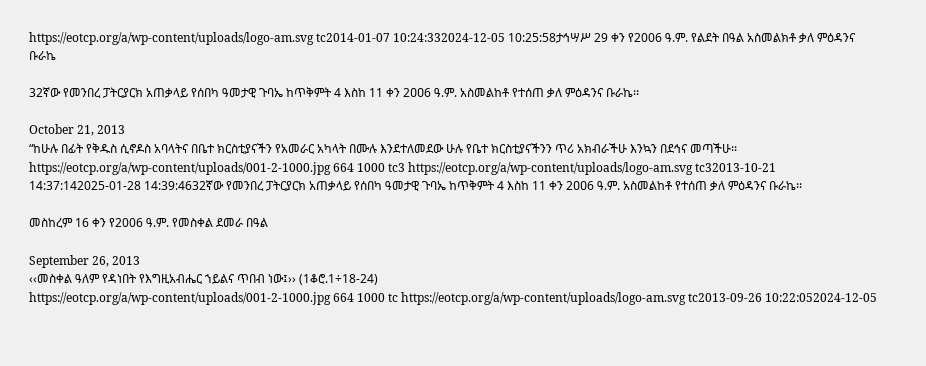https://eotcp.org/a/wp-content/uploads/logo-am.svg tc2014-01-07 10:24:332024-12-05 10:25:58ታኅሣሥ 29 ቀን የ2006 ዓ.ም. የልደት በዓል አስመልክቶ ቃለ ምዕዳንና ቡራኬ

32ኛው የመንበረ ፓትርያርክ አጠቃላይ የሰበካ ዓመታዊ ጉባኤ ከጥቅምት 4 እስከ 11 ቀን 2ዐዐ6 ዓ.ም. አስመልከቶ የተሰጠ ቃለ ምዕዳንና ቡራኬ፡፡

October 21, 2013
“ከሁሉ በፊት የቅዱስ ሲኖዶስ አባላትና በቤተ ክርስቲያናችን የአመራር አካላት በሙሉ እንደተለመደው ሁሉ የቤተ ክርስቲያናችንን ጥሪ አክብራችሁ እንኳን በደኅና መጣችሁ፡፡
https://eotcp.org/a/wp-content/uploads/001-2-1000.jpg 664 1000 tc3 https://eotcp.org/a/wp-content/uploads/logo-am.svg tc32013-10-21 14:37:142025-01-28 14:39:4632ኛው የመንበረ ፓትርያርክ አጠቃላይ የሰበካ ዓመታዊ ጉባኤ ከጥቅምት 4 እስከ 11 ቀን 2ዐዐ6 ዓ.ም. አስመልከቶ የተሰጠ ቃለ ምዕዳንና ቡራኬ፡፡

መስከረም 16 ቀን የ2006 ዓ.ም. የመስቀል ደመራ በዓል

September 26, 2013
‹‹መስቀል ዓለም የዳነበት የእግዚአብሔር ኀይልና ጥበብ ነው፤›› (1ቆሮ.1÷18-24)
https://eotcp.org/a/wp-content/uploads/001-2-1000.jpg 664 1000 tc https://eotcp.org/a/wp-content/uploads/logo-am.svg tc2013-09-26 10:22:052024-12-05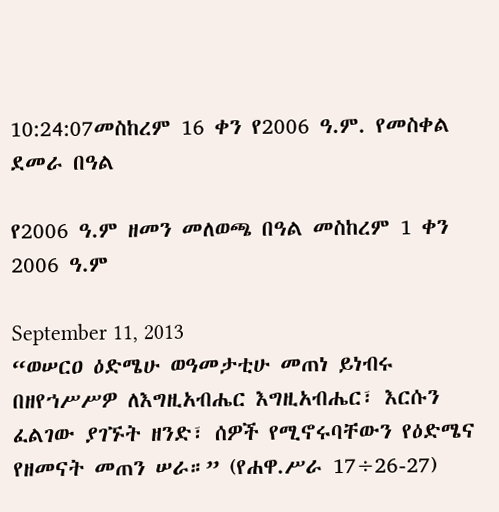10:24:07መስከረም 16 ቀን የ2006 ዓ.ም. የመስቀል ደመራ በዓል

የ2006 ዓ.ም ዘመን መለወጫ በዓል መስከረም 1 ቀን 2006 ዓ.ም

September 11, 2013
“ወሠርዐ ዕድሜሁ ወዓመታቲሁ መጠነ ይነብሩ በዘየኀሥሥዎ ለእግዚአብሔር እግዚአብሔር፣ እርሱን ፈልገው ያገኙት ዘንድ፣ ሰዎች የሚኖሩባቸውን የዕድሜና የዘመናት መጠን ሠራ።” (የሐዋ.ሥራ 17÷26-27)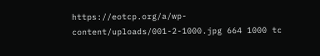https://eotcp.org/a/wp-content/uploads/001-2-1000.jpg 664 1000 tc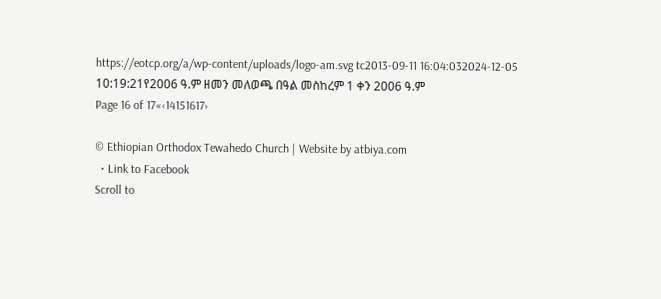https://eotcp.org/a/wp-content/uploads/logo-am.svg tc2013-09-11 16:04:032024-12-05 10:19:21የ2006 ዓ.ም ዘመን መለወጫ በዓል መስከረም 1 ቀን 2006 ዓ.ም
Page 16 of 17«‹14151617›

© Ethiopian Orthodox Tewahedo Church | Website by atbiya.com
  • Link to Facebook
Scroll to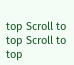top Scroll to top Scroll to top